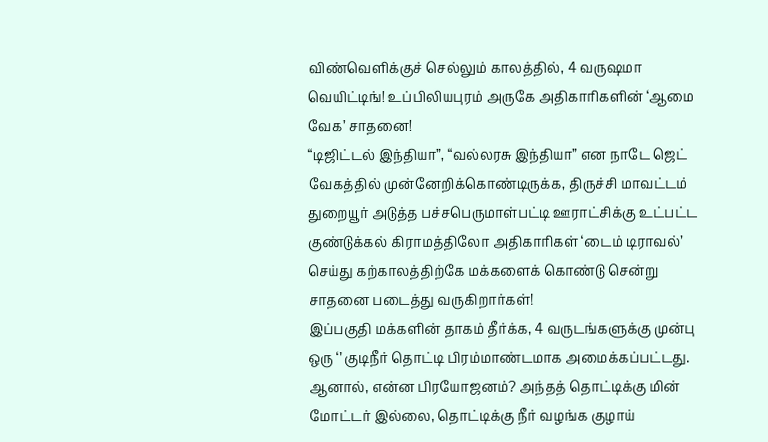விண்வெளிக்குச் செல்லும் காலத்தில், 4 வருஷமா வெயிட்டிங்! உப்பிலியபுரம் அருகே அதிகாரிகளின் ‘ஆமை வேக’ சாதனை!
“டிஜிட்டல் இந்தியா”, “வல்லரசு இந்தியா” என நாடே ஜெட் வேகத்தில் முன்னேறிக்கொண்டிருக்க, திருச்சி மாவட்டம் துறையூர் அடுத்த பச்சபெருமாள்பட்டி ஊராட்சிக்கு உட்பட்ட குண்டுக்கல் கிராமத்திலோ அதிகாரிகள் ‘டைம் டிராவல்’ செய்து கற்காலத்திற்கே மக்களைக் கொண்டு சென்று சாதனை படைத்து வருகிறார்கள்!
இப்பகுதி மக்களின் தாகம் தீர்க்க, 4 வருடங்களுக்கு முன்பு ஒரு ‘’ குடிநீர் தொட்டி பிரம்மாண்டமாக அமைக்கப்பட்டது. ஆனால், என்ன பிரயோஜனம்? அந்தத் தொட்டிக்கு மின் மோட்டர் இல்லை, தொட்டிக்கு நீர் வழங்க குழாய்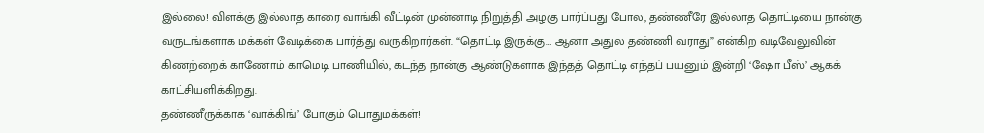இல்லை! விளக்கு இல்லாத காரை வாங்கி வீட்டின் முன்னாடி நிறுத்தி அழகு பார்ப்பது போல, தண்ணீரே இல்லாத தொட்டியை நான்கு வருடங்களாக மக்கள் வேடிக்கை பார்த்து வருகிறார்கள். “தொட்டி இருக்கு… ஆனா அதுல தண்ணி வராது” என்கிற வடிவேலுவின் கிணற்றைக் காணோம் காமெடி பாணியில், கடந்த நான்கு ஆண்டுகளாக இந்தத் தொட்டி எந்தப் பயனும் இன்றி ‘ஷோ பீஸ்’ ஆகக் காட்சியளிக்கிறது.
தண்ணீருக்காக ‘வாக்கிங்’ போகும் பொதுமக்கள்!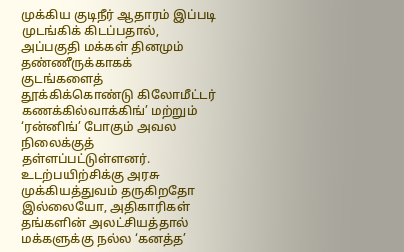முக்கிய குடிநீர் ஆதாரம் இப்படி முடங்கிக் கிடப்பதால், அப்பகுதி மக்கள் தினமும் தண்ணீருக்காகக் குடங்களைத் தூக்கிக்கொண்டு கிலோமீட்டர் கணக்கில்வாக்கிங்’ மற்றும் ‘ரன்னிங்’ போகும் அவல நிலைக்குத் தள்ளப்பட்டுள்ளனர். உடற்பயிற்சிக்கு அரசு முக்கியத்துவம் தருகிறதோ இல்லையோ, அதிகாரிகள் தங்களின் அலட்சியத்தால் மக்களுக்கு நல்ல ‘கனத்த’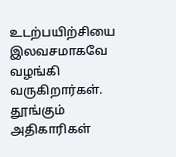உடற்பயிற்சியை இலவசமாகவே வழங்கி வருகிறார்கள்.
தூங்கும் அதிகாரிகள்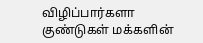விழிப்பார்களா
குண்டுகள் மக்களின்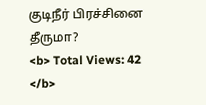குடிநீர் பிரச்சினை தீருமா?
<b> Total Views: 42 </b>